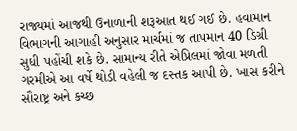રાજ્યમાં આજથી ઉનાળાની શરૂઆત થઈ ગઈ છે. હવામાન વિભાગની આગાહી અનુસાર માર્ચમાં જ તાપમાન 40 ડિગ્રી સુધી પહોંચી શકે છે. સામાન્ય રીતે એપ્રિલમાં જોવા મળતી ગરમીએ આ વર્ષે થોડી વહેલી જ દસ્તક આપી છે. ખાસ કરીને સૌરાષ્ટ્ર અને કચ્છ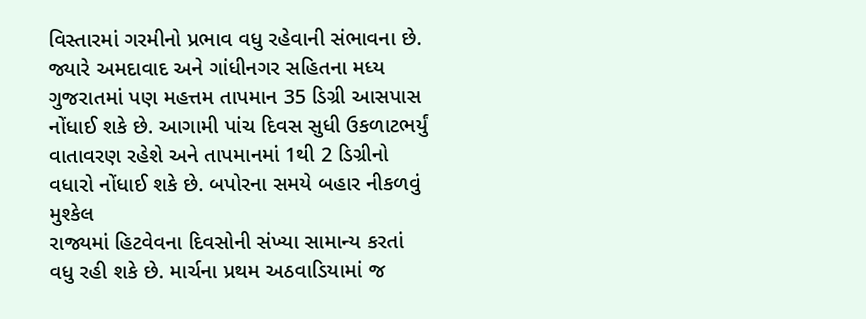વિસ્તારમાં ગરમીનો પ્રભાવ વધુ રહેવાની સંભાવના છે. જ્યારે અમદાવાદ અને ગાંધીનગર સહિતના મધ્ય ગુજરાતમાં પણ મહત્તમ તાપમાન 35 ડિગ્રી આસપાસ નોંધાઈ શકે છે. આગામી પાંચ દિવસ સુધી ઉકળાટભર્યું વાતાવરણ રહેશે અને તાપમાનમાં 1થી 2 ડિગ્રીનો વધારો નોંધાઈ શકે છે. બપોરના સમયે બહાર નીકળવું મુશ્કેલ
રાજ્યમાં હિટવેવના દિવસોની સંખ્યા સામાન્ય કરતાં વધુ રહી શકે છે. માર્ચના પ્રથમ અઠવાડિયામાં જ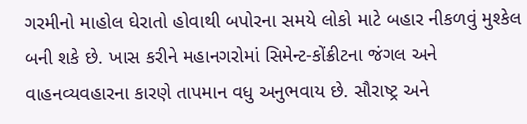ગરમીનો માહોલ ઘેરાતો હોવાથી બપોરના સમયે લોકો માટે બહાર નીકળવું મુશ્કેલ બની શકે છે. ખાસ કરીને મહાનગરોમાં સિમેન્ટ-કોંક્રીટના જંગલ અને વાહનવ્યવહારના કારણે તાપમાન વધુ અનુભવાય છે. સૌરાષ્ટ્ર અને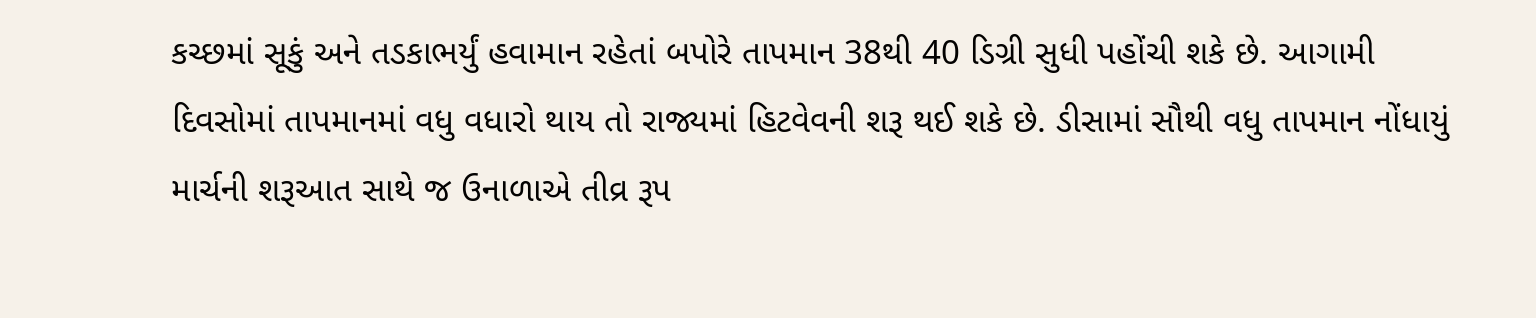કચ્છમાં સૂકું અને તડકાભર્યું હવામાન રહેતાં બપોરે તાપમાન 38થી 40 ડિગ્રી સુધી પહોંચી શકે છે. આગામી દિવસોમાં તાપમાનમાં વધુ વધારો થાય તો રાજ્યમાં હિટવેવની શરૂ થઈ શકે છે. ડીસામાં સૌથી વધુ તાપમાન નોંધાયું
માર્ચની શરૂઆત સાથે જ ઉનાળાએ તીવ્ર રૂપ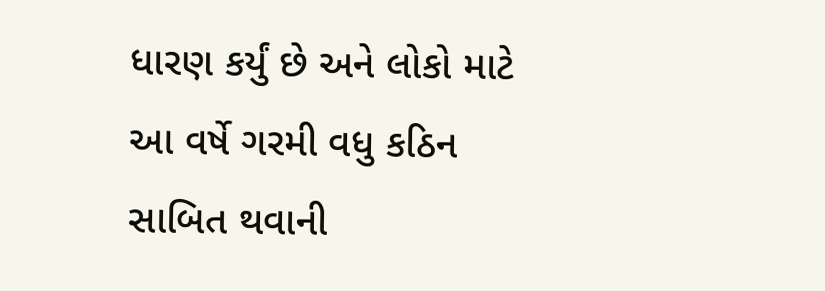ધારણ કર્યું છે અને લોકો માટે આ વર્ષે ગરમી વધુ કઠિન સાબિત થવાની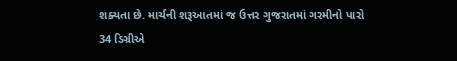શક્યતા છે. માર્ચની શરૂઆતમાં જ ઉત્તર ગુજરાતમાં ગરમીનો પારો 34 ડિગ્રીએ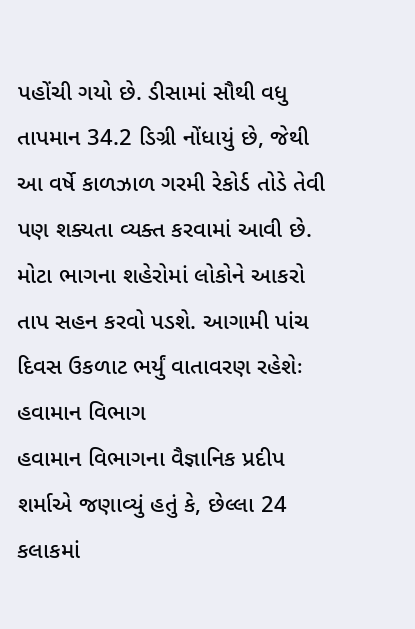પહોંચી ગયો છે. ડીસામાં સૌથી વધુ તાપમાન 34.2 ડિગ્રી નોંધાયું છે, જેથી આ વર્ષે કાળઝાળ ગરમી રેકોર્ડ તોડે તેવી પણ શક્યતા વ્યક્ત કરવામાં આવી છે. મોટા ભાગના શહેરોમાં લોકોને આકરો તાપ સહન કરવો પડશે. આગામી પાંચ દિવસ ઉકળાટ ભર્યું વાતાવરણ રહેશેઃ હવામાન વિભાગ
હવામાન વિભાગના વૈજ્ઞાનિક પ્રદીપ શર્માએ જણાવ્યું હતું કે, છેલ્લા 24 કલાકમાં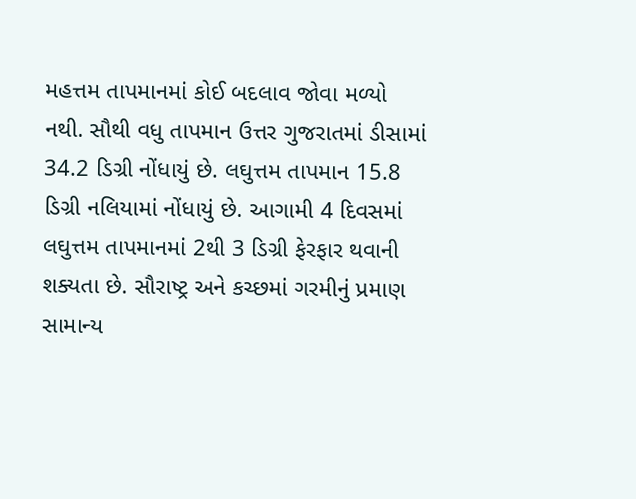મહત્તમ તાપમાનમાં કોઈ બદલાવ જોવા મળ્યો નથી. સૌથી વધુ તાપમાન ઉત્તર ગુજરાતમાં ડીસામાં 34.2 ડિગ્રી નોંધાયું છે. લઘુત્તમ તાપમાન 15.8 ડિગ્રી નલિયામાં નોંધાયું છે. આગામી 4 દિવસમાં લઘુત્તમ તાપમાનમાં 2થી 3 ડિગ્રી ફેરફાર થવાની શક્યતા છે. સૌરાષ્ટ્ર અને કચ્છમાં ગરમીનું પ્રમાણ સામાન્ય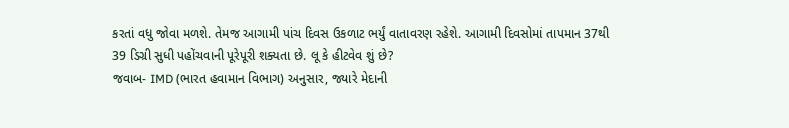કરતાં વધુ જોવા મળશે. તેમજ આગામી પાંચ દિવસ ઉકળાટ ભર્યું વાતાવરણ રહેશે. આગામી દિવસોમાં તાપમાન 37થી 39 ડિગ્રી સુધી પહોંચવાની પૂરેપૂરી શક્યતા છે. લૂ કે હીટવેવ શું છે?
જવાબ- IMD (ભારત હવામાન વિભાગ) અનુસાર, જ્યારે મેદાની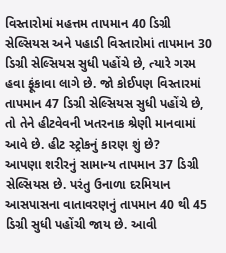વિસ્તારોમાં મહત્તમ તાપમાન 40 ડિગ્રી સેલ્સિયસ અને પહાડી વિસ્તારોમાં તાપમાન 30 ડિગ્રી સેલ્સિયસ સુધી પહોંચે છે, ત્યારે ગરમ હવા ફૂંકાવા લાગે છે. જો કોઈપણ વિસ્તારમાં તાપમાન 47 ડિગ્રી સેલ્સિયસ સુધી પહોંચે છે, તો તેને હીટવેવની ખતરનાક શ્રેણી માનવામાં આવે છે. હીટ સ્ટ્રોકનું કારણ શું છે?
આપણા શરીરનું સામાન્ય તાપમાન 37 ડિગ્રી સેલ્સિયસ છે. પરંતુ ઉનાળા દરમિયાન આસપાસના વાતાવરણનું તાપમાન 40 થી 45 ડિગ્રી સુધી પહોંચી જાય છે. આવી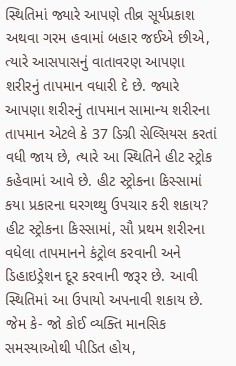સ્થિતિમાં જ્યારે આપણે તીવ્ર સૂર્યપ્રકાશ અથવા ગરમ હવામાં બહાર જઈએ છીએ, ત્યારે આસપાસનું વાતાવરણ આપણા શરીરનું તાપમાન વધારી દે છે. જ્યારે આપણા શરીરનું તાપમાન સામાન્ય શરીરના તાપમાન એટલે કે 37 ડિગ્રી સેલ્સિયસ કરતાં વધી જાય છે, ત્યારે આ સ્થિતિને હીટ સ્ટ્રોક કહેવામાં આવે છે. હીટ સ્ટ્રોકના કિસ્સામાં કયા પ્રકારના ઘરગથ્થુ ઉપચાર કરી શકાય?
હીટ સ્ટ્રોકના કિસ્સામાં, સૌ પ્રથમ શરીરના વધેલા તાપમાનને કંટ્રોલ કરવાની અને ડિહાઇડ્રેશન દૂર કરવાની જરૂર છે. આવી સ્થિતિમાં આ ઉપાયો અપનાવી શકાય છે. જેમ કે- જો કોઈ વ્યક્તિ માનસિક સમસ્યાઓથી પીડિત હોય,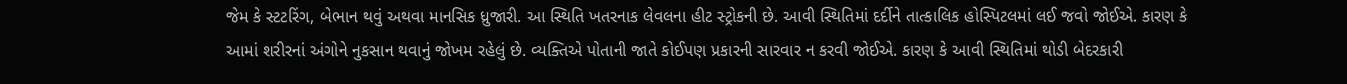જેમ કે સ્ટટરિંગ, બેભાન થવું અથવા માનસિક ધ્રુજારી. આ સ્થિતિ ખતરનાક લેવલના હીટ સ્ટ્રોકની છે. આવી સ્થિતિમાં દર્દીને તાત્કાલિક હોસ્પિટલમાં લઈ જવો જોઈએ. કારણ કે આમાં શરીરનાં અંગોને નુકસાન થવાનું જોખમ રહેલું છે. વ્યક્તિએ પોતાની જાતે કોઈપણ પ્રકારની સારવાર ન કરવી જોઈએ. કારણ કે આવી સ્થિતિમાં થોડી બેદરકારી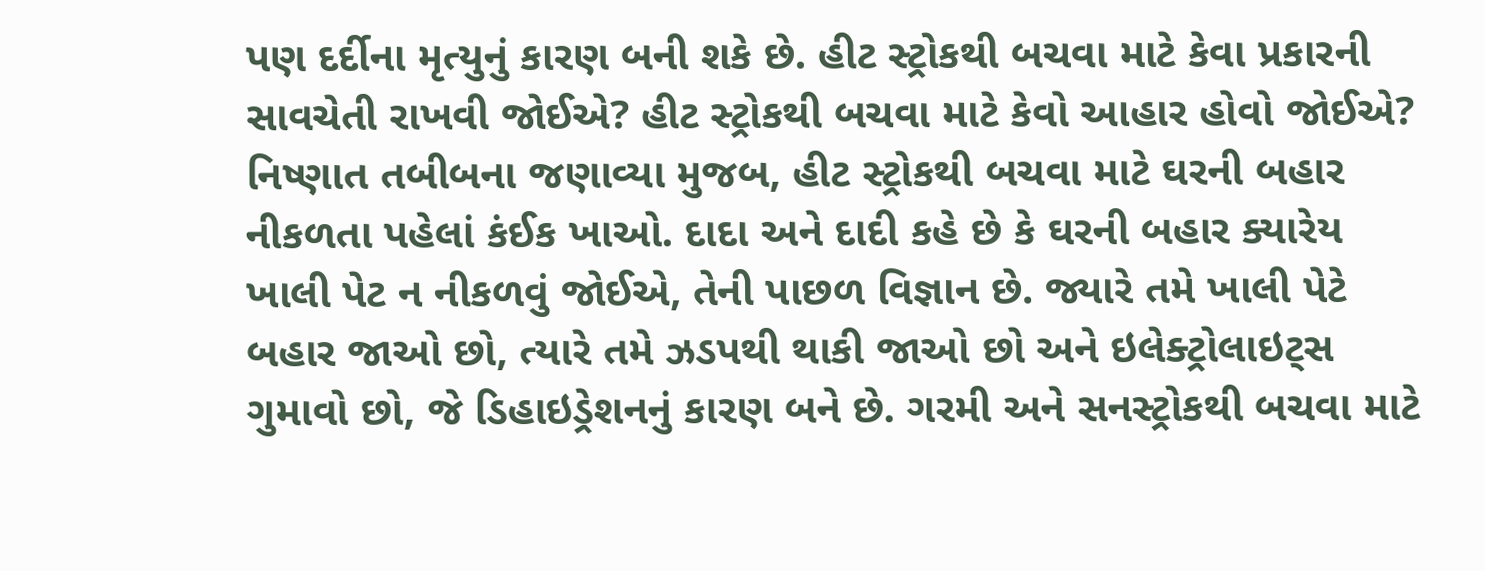પણ દર્દીના મૃત્યુનું કારણ બની શકે છે. હીટ સ્ટ્રોકથી બચવા માટે કેવા પ્રકારની સાવચેતી રાખવી જોઈએ? હીટ સ્ટ્રોકથી બચવા માટે કેવો આહાર હોવો જોઈએ?
નિષ્ણાત તબીબના જણાવ્યા મુજબ, હીટ સ્ટ્રોકથી બચવા માટે ઘરની બહાર નીકળતા પહેલાં કંઈક ખાઓ. દાદા અને દાદી કહે છે કે ઘરની બહાર ક્યારેય ખાલી પેટ ન નીકળવું જોઈએ, તેની પાછળ વિજ્ઞાન છે. જ્યારે તમે ખાલી પેટે બહાર જાઓ છો, ત્યારે તમે ઝડપથી થાકી જાઓ છો અને ઇલેક્ટ્રોલાઇટ્સ ગુમાવો છો, જે ડિહાઇડ્રેશનનું કારણ બને છે. ગરમી અને સનસ્ટ્રોકથી બચવા માટે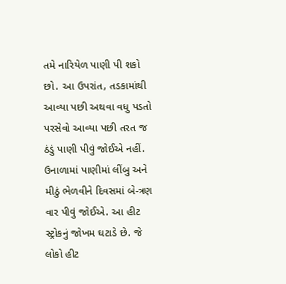તમે નારિયેળ પાણી પી શકો છો. આ ઉપરાંત, તડકામાંથી આવ્યા પછી અથવા વધુ પડતો પરસેવો આવ્યા પછી તરત જ ઠંડું પાણી પીવું જોઈએ નહીં. ઉનાળામાં પાણીમાં લીંબુ અને મીઠું ભેળવીને દિવસમાં બે-ત્રણ વાર પીવું જોઈએ. આ હીટ સ્ટ્રોકનું જોખમ ઘટાડે છે. જે લોકો હીટ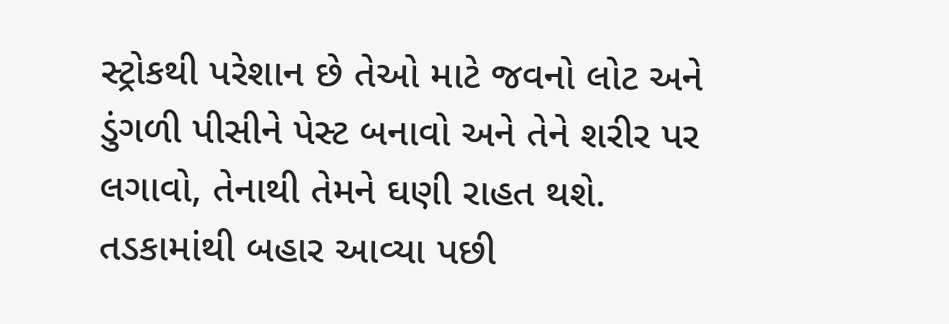સ્ટ્રોકથી પરેશાન છે તેઓ માટે જવનો લોટ અને ડુંગળી પીસીને પેસ્ટ બનાવો અને તેને શરીર પર લગાવો, તેનાથી તેમને ઘણી રાહત થશે. તડકામાંથી બહાર આવ્યા પછી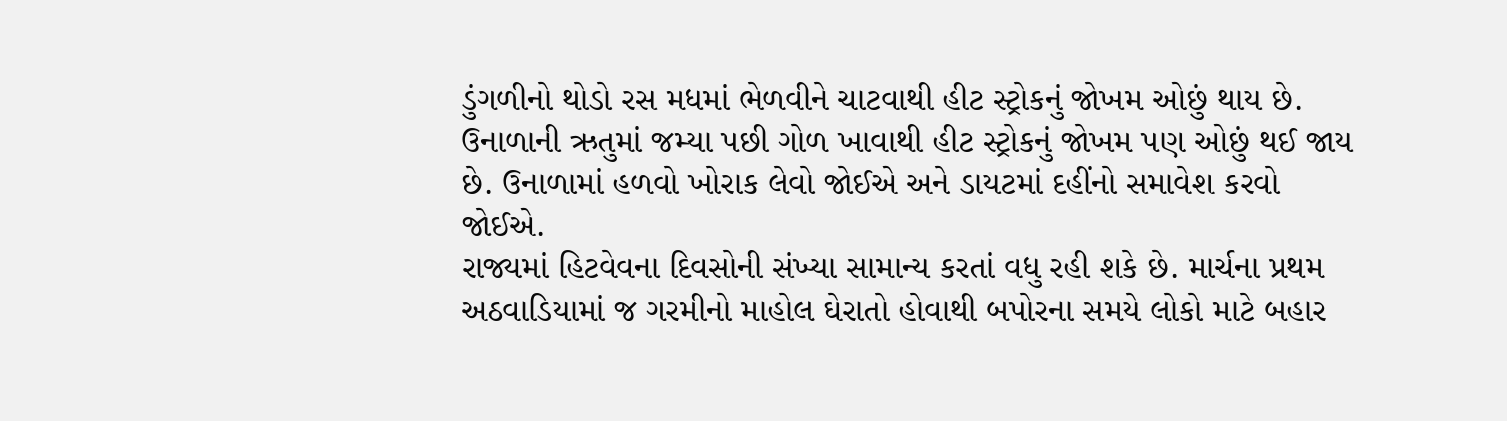ડુંગળીનો થોડો રસ મધમાં ભેળવીને ચાટવાથી હીટ સ્ટ્રોકનું જોખમ ઓછું થાય છે. ઉનાળાની ઋતુમાં જમ્યા પછી ગોળ ખાવાથી હીટ સ્ટ્રોકનું જોખમ પણ ઓછું થઈ જાય છે. ઉનાળામાં હળવો ખોરાક લેવો જોઈએ અને ડાયટમાં દહીંનો સમાવેશ કરવો જોઈએ.
રાજ્યમાં હિટવેવના દિવસોની સંખ્યા સામાન્ય કરતાં વધુ રહી શકે છે. માર્ચના પ્રથમ અઠવાડિયામાં જ ગરમીનો માહોલ ઘેરાતો હોવાથી બપોરના સમયે લોકો માટે બહાર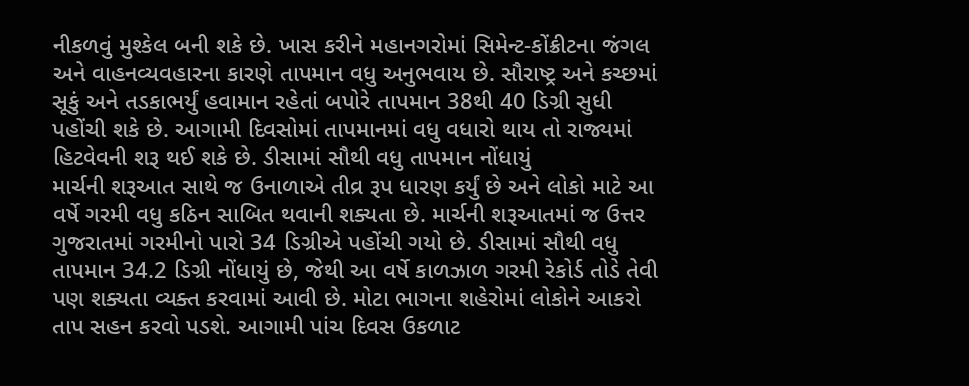નીકળવું મુશ્કેલ બની શકે છે. ખાસ કરીને મહાનગરોમાં સિમેન્ટ-કોંક્રીટના જંગલ અને વાહનવ્યવહારના કારણે તાપમાન વધુ અનુભવાય છે. સૌરાષ્ટ્ર અને કચ્છમાં સૂકું અને તડકાભર્યું હવામાન રહેતાં બપોરે તાપમાન 38થી 40 ડિગ્રી સુધી પહોંચી શકે છે. આગામી દિવસોમાં તાપમાનમાં વધુ વધારો થાય તો રાજ્યમાં હિટવેવની શરૂ થઈ શકે છે. ડીસામાં સૌથી વધુ તાપમાન નોંધાયું
માર્ચની શરૂઆત સાથે જ ઉનાળાએ તીવ્ર રૂપ ધારણ કર્યું છે અને લોકો માટે આ વર્ષે ગરમી વધુ કઠિન સાબિત થવાની શક્યતા છે. માર્ચની શરૂઆતમાં જ ઉત્તર ગુજરાતમાં ગરમીનો પારો 34 ડિગ્રીએ પહોંચી ગયો છે. ડીસામાં સૌથી વધુ તાપમાન 34.2 ડિગ્રી નોંધાયું છે, જેથી આ વર્ષે કાળઝાળ ગરમી રેકોર્ડ તોડે તેવી પણ શક્યતા વ્યક્ત કરવામાં આવી છે. મોટા ભાગના શહેરોમાં લોકોને આકરો તાપ સહન કરવો પડશે. આગામી પાંચ દિવસ ઉકળાટ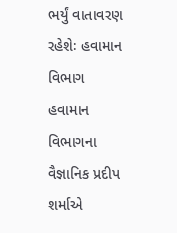ભર્યું વાતાવરણ રહેશેઃ હવામાન વિભાગ
હવામાન વિભાગના વૈજ્ઞાનિક પ્રદીપ શર્માએ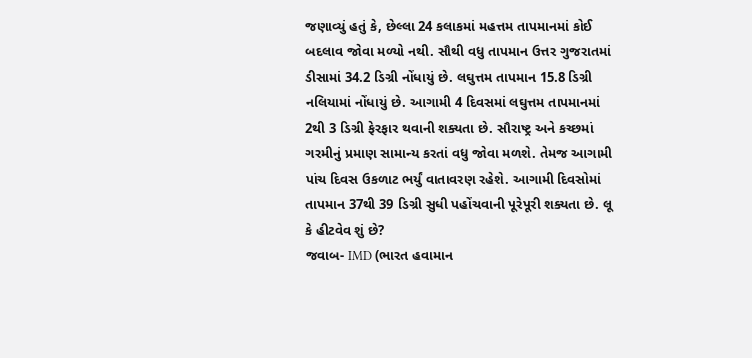જણાવ્યું હતું કે, છેલ્લા 24 કલાકમાં મહત્તમ તાપમાનમાં કોઈ બદલાવ જોવા મળ્યો નથી. સૌથી વધુ તાપમાન ઉત્તર ગુજરાતમાં ડીસામાં 34.2 ડિગ્રી નોંધાયું છે. લઘુત્તમ તાપમાન 15.8 ડિગ્રી નલિયામાં નોંધાયું છે. આગામી 4 દિવસમાં લઘુત્તમ તાપમાનમાં 2થી 3 ડિગ્રી ફેરફાર થવાની શક્યતા છે. સૌરાષ્ટ્ર અને કચ્છમાં ગરમીનું પ્રમાણ સામાન્ય કરતાં વધુ જોવા મળશે. તેમજ આગામી પાંચ દિવસ ઉકળાટ ભર્યું વાતાવરણ રહેશે. આગામી દિવસોમાં તાપમાન 37થી 39 ડિગ્રી સુધી પહોંચવાની પૂરેપૂરી શક્યતા છે. લૂ કે હીટવેવ શું છે?
જવાબ- IMD (ભારત હવામાન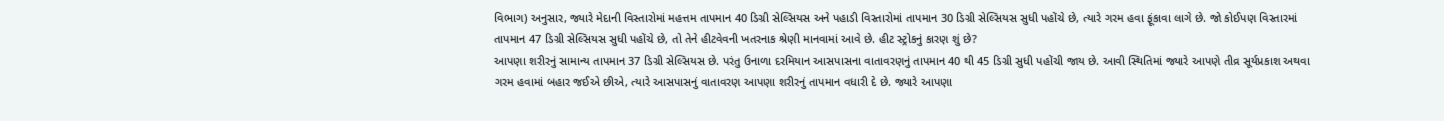વિભાગ) અનુસાર, જ્યારે મેદાની વિસ્તારોમાં મહત્તમ તાપમાન 40 ડિગ્રી સેલ્સિયસ અને પહાડી વિસ્તારોમાં તાપમાન 30 ડિગ્રી સેલ્સિયસ સુધી પહોંચે છે, ત્યારે ગરમ હવા ફૂંકાવા લાગે છે. જો કોઈપણ વિસ્તારમાં તાપમાન 47 ડિગ્રી સેલ્સિયસ સુધી પહોંચે છે, તો તેને હીટવેવની ખતરનાક શ્રેણી માનવામાં આવે છે. હીટ સ્ટ્રોકનું કારણ શું છે?
આપણા શરીરનું સામાન્ય તાપમાન 37 ડિગ્રી સેલ્સિયસ છે. પરંતુ ઉનાળા દરમિયાન આસપાસના વાતાવરણનું તાપમાન 40 થી 45 ડિગ્રી સુધી પહોંચી જાય છે. આવી સ્થિતિમાં જ્યારે આપણે તીવ્ર સૂર્યપ્રકાશ અથવા ગરમ હવામાં બહાર જઈએ છીએ, ત્યારે આસપાસનું વાતાવરણ આપણા શરીરનું તાપમાન વધારી દે છે. જ્યારે આપણા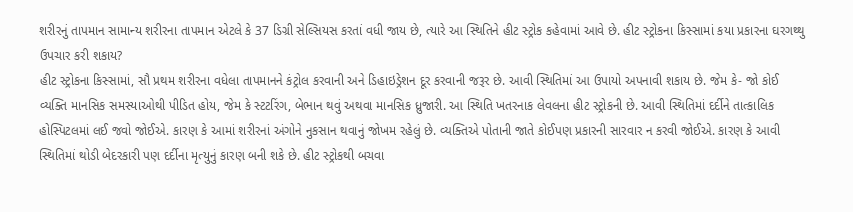શરીરનું તાપમાન સામાન્ય શરીરના તાપમાન એટલે કે 37 ડિગ્રી સેલ્સિયસ કરતાં વધી જાય છે, ત્યારે આ સ્થિતિને હીટ સ્ટ્રોક કહેવામાં આવે છે. હીટ સ્ટ્રોકના કિસ્સામાં કયા પ્રકારના ઘરગથ્થુ ઉપચાર કરી શકાય?
હીટ સ્ટ્રોકના કિસ્સામાં, સૌ પ્રથમ શરીરના વધેલા તાપમાનને કંટ્રોલ કરવાની અને ડિહાઇડ્રેશન દૂર કરવાની જરૂર છે. આવી સ્થિતિમાં આ ઉપાયો અપનાવી શકાય છે. જેમ કે- જો કોઈ વ્યક્તિ માનસિક સમસ્યાઓથી પીડિત હોય, જેમ કે સ્ટટરિંગ, બેભાન થવું અથવા માનસિક ધ્રુજારી. આ સ્થિતિ ખતરનાક લેવલના હીટ સ્ટ્રોકની છે. આવી સ્થિતિમાં દર્દીને તાત્કાલિક હોસ્પિટલમાં લઈ જવો જોઈએ. કારણ કે આમાં શરીરનાં અંગોને નુકસાન થવાનું જોખમ રહેલું છે. વ્યક્તિએ પોતાની જાતે કોઈપણ પ્રકારની સારવાર ન કરવી જોઈએ. કારણ કે આવી સ્થિતિમાં થોડી બેદરકારી પણ દર્દીના મૃત્યુનું કારણ બની શકે છે. હીટ સ્ટ્રોકથી બચવા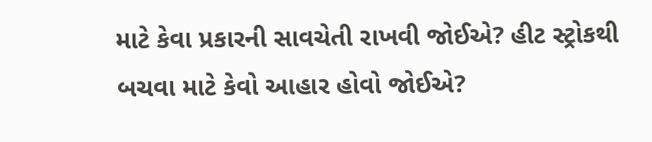માટે કેવા પ્રકારની સાવચેતી રાખવી જોઈએ? હીટ સ્ટ્રોકથી બચવા માટે કેવો આહાર હોવો જોઈએ?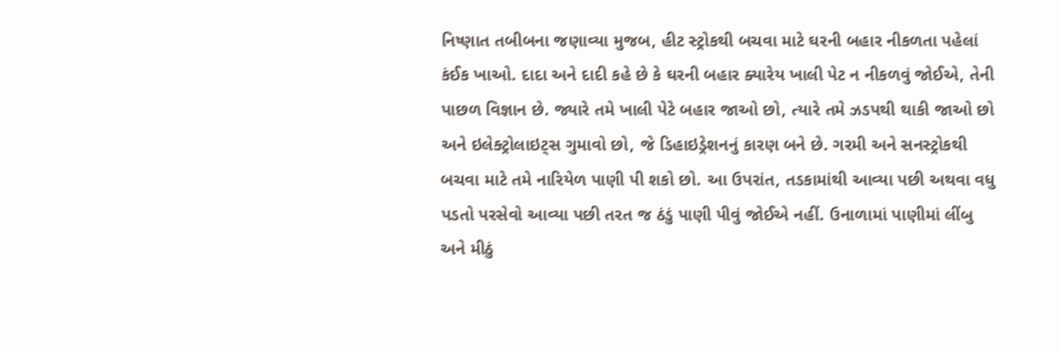નિષ્ણાત તબીબના જણાવ્યા મુજબ, હીટ સ્ટ્રોકથી બચવા માટે ઘરની બહાર નીકળતા પહેલાં કંઈક ખાઓ. દાદા અને દાદી કહે છે કે ઘરની બહાર ક્યારેય ખાલી પેટ ન નીકળવું જોઈએ, તેની પાછળ વિજ્ઞાન છે. જ્યારે તમે ખાલી પેટે બહાર જાઓ છો, ત્યારે તમે ઝડપથી થાકી જાઓ છો અને ઇલેક્ટ્રોલાઇટ્સ ગુમાવો છો, જે ડિહાઇડ્રેશનનું કારણ બને છે. ગરમી અને સનસ્ટ્રોકથી બચવા માટે તમે નારિયેળ પાણી પી શકો છો. આ ઉપરાંત, તડકામાંથી આવ્યા પછી અથવા વધુ પડતો પરસેવો આવ્યા પછી તરત જ ઠંડું પાણી પીવું જોઈએ નહીં. ઉનાળામાં પાણીમાં લીંબુ અને મીઠું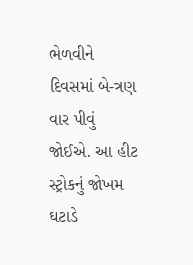ભેળવીને દિવસમાં બે-ત્રણ વાર પીવું જોઈએ. આ હીટ સ્ટ્રોકનું જોખમ ઘટાડે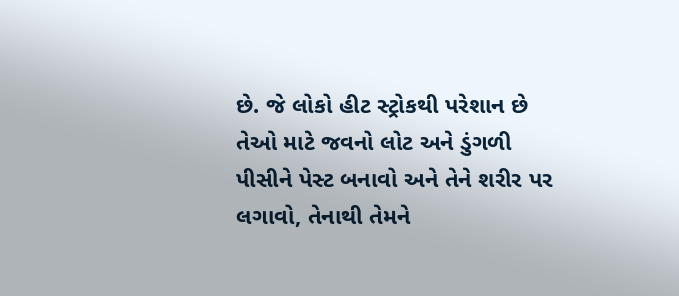છે. જે લોકો હીટ સ્ટ્રોકથી પરેશાન છે તેઓ માટે જવનો લોટ અને ડુંગળી પીસીને પેસ્ટ બનાવો અને તેને શરીર પર લગાવો, તેનાથી તેમને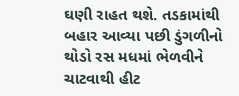ઘણી રાહત થશે. તડકામાંથી બહાર આવ્યા પછી ડુંગળીનો થોડો રસ મધમાં ભેળવીને ચાટવાથી હીટ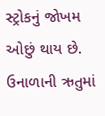સ્ટ્રોકનું જોખમ ઓછું થાય છે. ઉનાળાની ઋતુમાં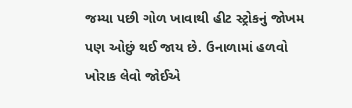જમ્યા પછી ગોળ ખાવાથી હીટ સ્ટ્રોકનું જોખમ પણ ઓછું થઈ જાય છે. ઉનાળામાં હળવો ખોરાક લેવો જોઈએ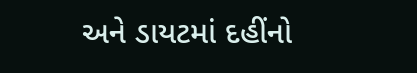અને ડાયટમાં દહીંનો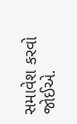સમાવેશ કરવો જોઈએ.